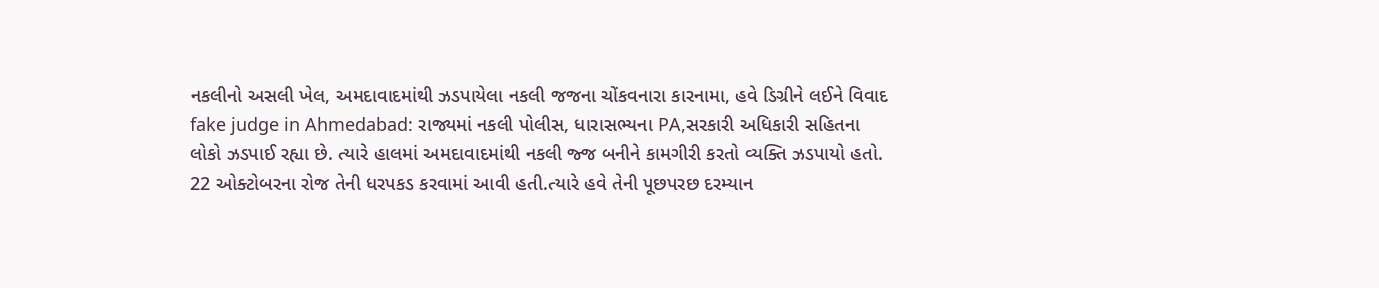નકલીનો અસલી ખેલ, અમદાવાદમાંથી ઝડપાયેલા નકલી જજના ચોંકવનારા કારનામા, હવે ડિગ્રીને લઈને વિવાદ
fake judge in Ahmedabad: રાજ્યમાં નકલી પોલીસ, ધારાસભ્યના PA,સરકારી અધિકારી સહિતના લોકો ઝડપાઈ રહ્યા છે. ત્યારે હાલમાં અમદાવાદમાંથી નકલી જ્જ બનીને કામગીરી કરતો વ્યક્તિ ઝડપાયો હતો.
22 ઓક્ટોબરના રોજ તેની ધરપકડ કરવામાં આવી હતી.ત્યારે હવે તેની પૂછપરછ દરમ્યાન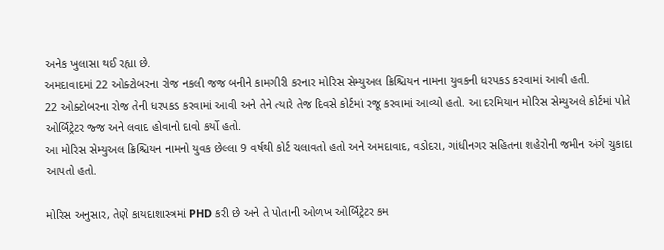અનેક ખુલાસા થઈ રહ્યા છે.
અમદાવાદમાં 22 ઓક્ટોબરના રોજ નકલી જજ બનીને કામગીરી કરનાર મોરિસ સેમ્યુઅલ ક્રિશ્ચિયન નામના યુવકની ધરપકડ કરવામાં આવી હતી.
22 ઓક્ટોબરના રોજ તેની ધરપકડ કરવામાં આવી અને તેને ત્યારે તેજ દિવસે કોર્ટમાં રજૂ કરવામાં આવ્યો હતો. આ દરમિયાન મોરિસ સેમ્યુઅલે કોર્ટમાં પોતે ઓર્બિટ્રેટર જ્જ અને લવાદ હોવાનો દાવો કર્યો હતો.
આ મોરિસ સેમ્યુઅલ ક્રિશ્ચિયન નામનો યુવક છેલ્લા 9 વર્ષથી કોર્ટ ચલાવતો હતો અને અમદાવાદ, વડોદરા, ગાંધીનગર સહિતના શહેરોની જમીન અંગે ચુકાદા આપતો હતો.

મોરિસ અનુસાર, તેણે કાયદાશાસ્ત્રમાં PHD કરી છે અને તે પોતાની ઓળખ ઓર્બિટ્રેટર કમ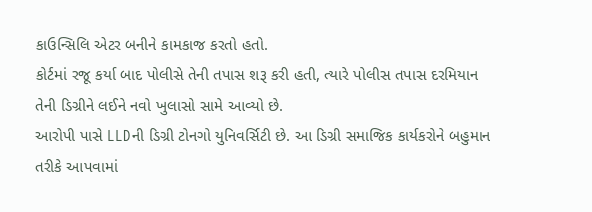કાઉન્સિલિ એટર બનીને કામકાજ કરતો હતો.
કોર્ટમાં રજૂ કર્યા બાદ પોલીસે તેની તપાસ શરૂ કરી હતી, ત્યારે પોલીસ તપાસ દરમિયાન તેની ડિગ્રીને લઈને નવો ખુલાસો સામે આવ્યો છે.
આરોપી પાસે LLDની ડિગ્રી ટોનગો યુનિવર્સિટી છે. આ ડિગ્રી સમાજિક કાર્યકરોને બહુમાન તરીકે આપવામાં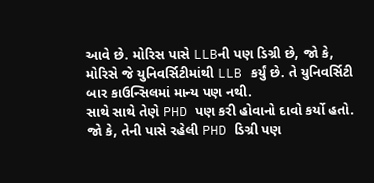આવે છે. મોરિસ પાસે LLBની પણ ડિગ્રી છે, જો કે, મોરિસે જે યુનિવર્સિટીમાંથી LLB કર્યું છે. તે યુનિવર્સિટી બાર કાઉન્સિલમાં માન્ય પણ નથી.
સાથે સાથે તેણે PHD પણ કરી હોવાનો દાવો કર્યો હતો. જો કે, તેની પાસે રહેલી PHD ડિગ્રી પણ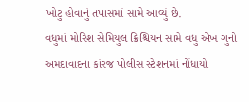ખોટુ હોવાનું તપાસમાં સામે આવ્યું છે.
વધુમાં મોરિશ સેમિયુલ ક્રિશ્ચિયન સામે વધુ એખ ગુનો અમદાવાદના કાંરજ પોલીસ સ્ટેશનમાં નોંધાયો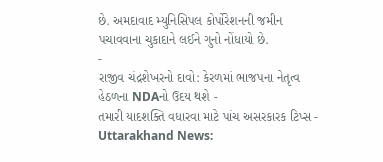છે. અમદાવાદ મ્યુનિસિપલ કોર્પોરેશનની જમીન પચાવવાના ચુકાદાને લઈને ગુનો નોંધાયો છે.
-
રાજીવ ચંદ્રશેખરનો દાવો: કેરળમાં ભાજપના નેતૃત્વ હેઠળના NDAનો ઉદય થશે -
તમારી યાદશક્તિ વધારવા માટે પાંચ અસરકારક ટિપ્સ -
Uttarakhand News: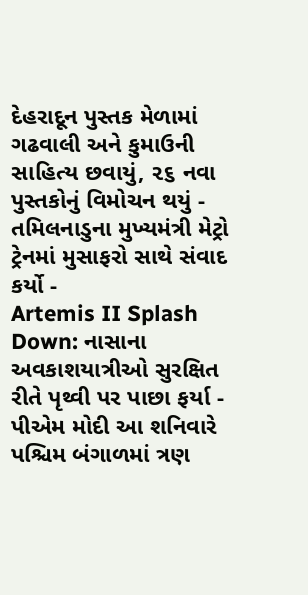દેહરાદૂન પુસ્તક મેળામાં ગઢવાલી અને કુમાઉની સાહિત્ય છવાયું, ૨૬ નવા પુસ્તકોનું વિમોચન થયું -
તમિલનાડુના મુખ્યમંત્રી મેટ્રો ટ્રેનમાં મુસાફરો સાથે સંવાદ કર્યો -
Artemis II Splash Down: નાસાના અવકાશયાત્રીઓ સુરક્ષિત રીતે પૃથ્વી પર પાછા ફર્યા -
પીએમ મોદી આ શનિવારે પશ્ચિમ બંગાળમાં ત્રણ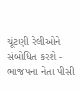ચૂંટણી રેલીઓને સંબોધિત કરશે -
ભાજપના નેતા પીસી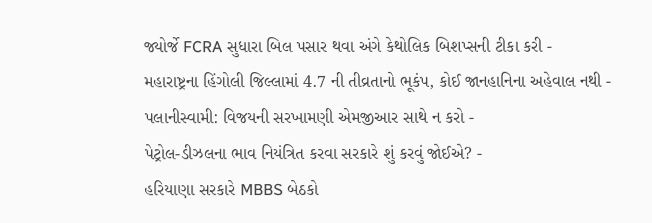જ્યોર્જે FCRA સુધારા બિલ પસાર થવા અંગે કેથોલિક બિશપ્સની ટીકા કરી -
મહારાષ્ટ્રના હિંગોલી જિલ્લામાં 4.7 ની તીવ્રતાનો ભૂકંપ, કોઈ જાનહાનિના અહેવાલ નથી -
પલાનીસ્વામી: વિજયની સરખામણી એમજીઆર સાથે ન કરો -
પેટ્રોલ-ડીઝલના ભાવ નિયંત્રિત કરવા સરકારે શું કરવું જોઈએ? -
હરિયાણા સરકારે MBBS બેઠકો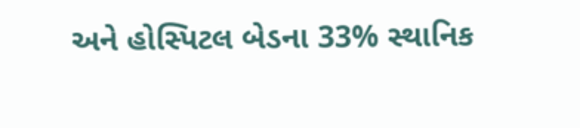અને હોસ્પિટલ બેડના 33% સ્થાનિક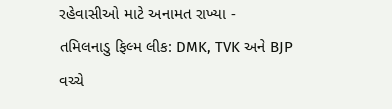રહેવાસીઓ માટે અનામત રાખ્યા -
તમિલનાડુ ફિલ્મ લીક: DMK, TVK અને BJP વચ્ચે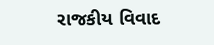રાજકીય વિવાદ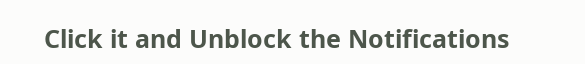Click it and Unblock the Notifications